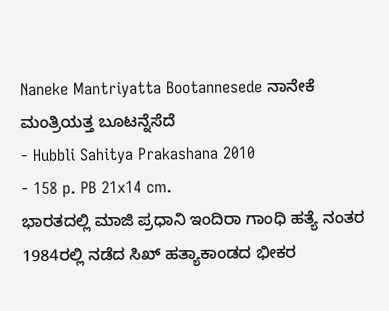Naneke Mantriyatta Bootannesede ನಾನೇಕೆ ಮಂತ್ರಿಯತ್ತ ಬೂಟನ್ನೆಸೆದೆ
- Hubbli Sahitya Prakashana 2010
- 158 p. PB 21x14 cm.
ಭಾರತದಲ್ಲಿ ಮಾಜಿ ಪ್ರಧಾನಿ ಇಂದಿರಾ ಗಾಂಧಿ ಹತ್ಯೆ ನಂತರ 1984ರಲ್ಲಿ ನಡೆದ ಸಿಖ್ ಹತ್ಯಾಕಾಂಡದ ಭೀಕರ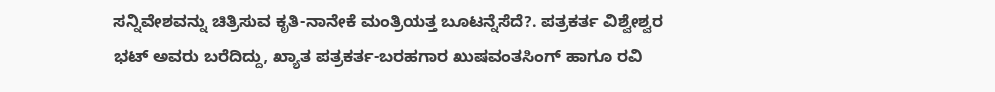ಸನ್ನಿವೇಶವನ್ನು ಚಿತ್ರಿಸುವ ಕೃತಿ-ನಾನೇಕೆ ಮಂತ್ರಿಯತ್ತ ಬೂಟನ್ನೆಸೆದೆ?. ಪತ್ರಕರ್ತ ವಿಶ್ವೇಶ್ವರ ಭಟ್ ಅವರು ಬರೆದಿದ್ದು, ಖ್ಯಾತ ಪತ್ರಕರ್ತ-ಬರಹಗಾರ ಖುಷವಂತಸಿಂಗ್ ಹಾಗೂ ರವಿ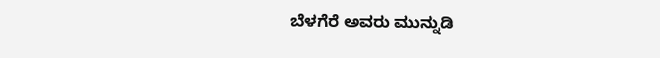ಬೆಳಗೆರೆ ಅವರು ಮುನ್ನುಡಿ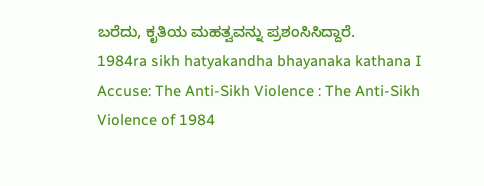ಬರೆದು, ಕೃತಿಯ ಮಹತ್ವವನ್ನು ಪ್ರಶಂಸಿಸಿದ್ದಾರೆ.
1984ra sikh hatyakandha bhayanaka kathana I Accuse: The Anti-Sikh Violence : The Anti-Sikh Violence of 1984